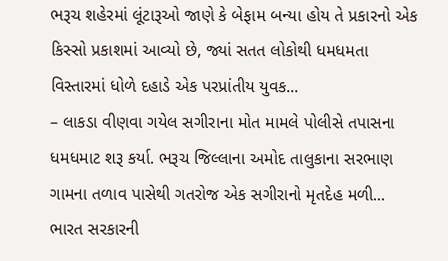ભરૂચ શહેરમાં લૂંટારૂઓ જાણે કે બેફામ બન્યા હોય તે પ્રકારનો એક કિસ્સો પ્રકાશમાં આવ્યો છે, જ્યાં સતત લોકોથી ધમધમતા વિસ્તારમાં ધોળે દહાડે એક પરપ્રાંતીય યુવક...
– લાકડા વીણવા ગયેલ સગીરાના મોત મામલે પોલીસે તપાસના ધમધમાટ શરૂ કર્યા. ભરૂચ જિલ્લાના અમોદ તાલુકાના સરભાણ ગામના તળાવ પાસેથી ગતરોજ એક સગીરાનો મૃતદેહ મળી...
ભારત સરકારની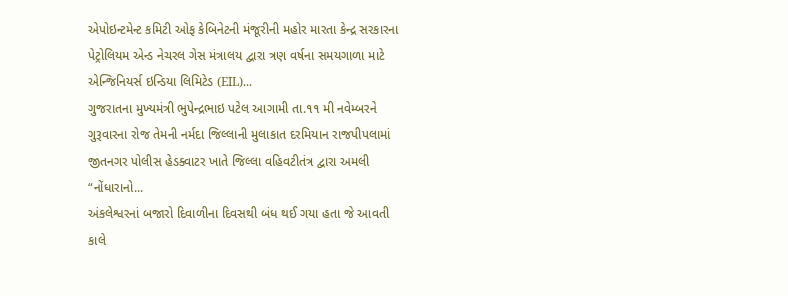એપોઇન્ટમેન્ટ કમિટી ઓફ કેબિનેટની મંજૂરીની મહોર મારતા કેન્દ્ર સરકારના પેટ્રોલિયમ એન્ડ નેચરલ ગેસ મંત્રાલય દ્વારા ત્રણ વર્ષના સમયગાળા માટે એન્જિનિયર્સ ઇન્ડિયા લિમિટેડ (EIL)...
ગુજરાતના મુખ્યમંત્રી ભુપેન્દ્રભાઇ પટેલ આગામી તા.૧૧ મી નવેમ્બરને ગુરૂવારના રોજ તેમની નર્મદા જિલ્લાની મુલાકાત દરમિયાન રાજપીપલામાં જીતનગર પોલીસ હેડક્વાટર ખાતે જિલ્લા વહિવટીતંત્ર દ્વારા અમલી “નોંધારાનો...
અંકલેશ્વરનાં બજારો દિવાળીના દિવસથી બંધ થઈ ગયા હતા જે આવતી કાલે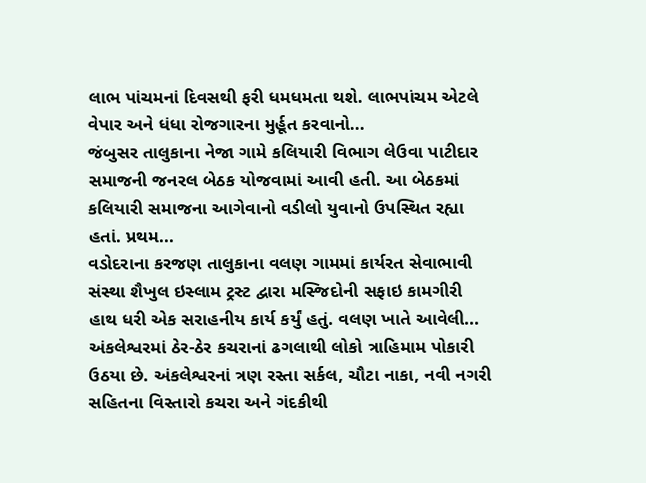લાભ પાંચમનાં દિવસથી ફરી ધમધમતા થશે. લાભપાંચમ એટલે વેપાર અને ધંધા રોજગારના મુર્હૂત કરવાનો...
જંબુસર તાલુકાના નેજા ગામે કલિયારી વિભાગ લેઉવા પાટીદાર સમાજની જનરલ બેઠક યોજવામાં આવી હતી. આ બેઠકમાં કલિયારી સમાજના આગેવાનો વડીલો યુવાનો ઉપસ્થિત રહ્યા હતાં. પ્રથમ...
વડોદરાના કરજણ તાલુકાના વલણ ગામમાં કાર્યરત સેવાભાવી સંસ્થા શૈખુલ ઇસ્લામ ટ્રસ્ટ દ્વારા મસ્જિદોની સફાઇ કામગીરી હાથ ધરી એક સરાહનીય કાર્ય કર્યું હતું. વલણ ખાતે આવેલી...
અંકલેશ્વરમાં ઠેર-ઠેર કચરાનાં ઢગલાથી લોકો ત્રાહિમામ પોકારી ઉઠયા છે. અંકલેશ્વરનાં ત્રણ રસ્તા સર્કલ, ચૌટા નાકા, નવી નગરી સહિતના વિસ્તારો કચરા અને ગંદકીથી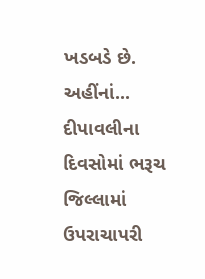ખડબડે છે. અહીંનાં...
દીપાવલીના દિવસોમાં ભરૂચ જિલ્લામાં ઉપરાચાપરી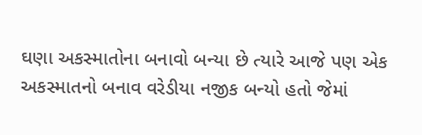ઘણા અકસ્માતોના બનાવો બન્યા છે ત્યારે આજે પણ એક અકસ્માતનો બનાવ વરેડીયા નજીક બન્યો હતો જેમાં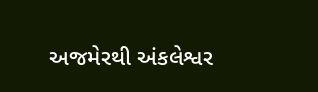અજમેરથી અંકલેશ્વર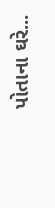પોતાના ઘરે...